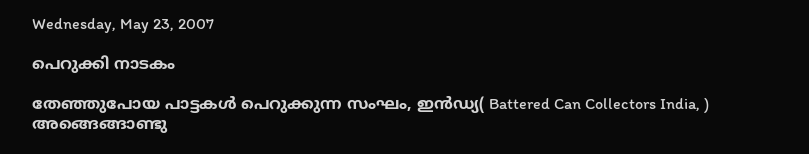Wednesday, May 23, 2007

പെറുക്കി നാടകം

തേഞ്ഞുപോയ പാട്ടകള്‍ പെറുക്കുന്ന സംഘം, ഇന്‍ഡ്യ( Battered Can Collectors India, ) അങ്ങെങ്ങാണ്ടു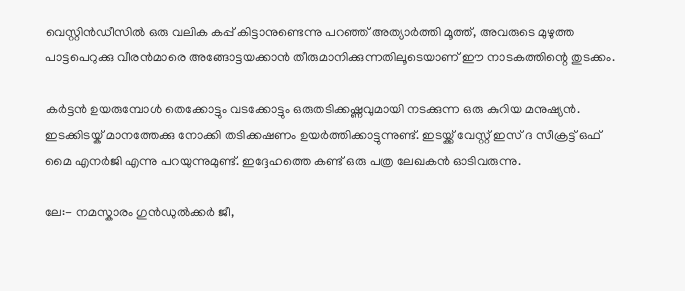വെസ്റ്റിന്‍ഡീസില്‍ ഒരു വലിക കപ്പ്‌ കിട്ടാനുണ്ടെന്നു പറഞ്ഞ്‌ അത്യാര്‍ത്തി മൂത്ത്‌, അവരുടെ മുഴുത്ത പാട്ടപെറുക്കു വീരന്‍മാരെ അങ്ങോട്ടയക്കാന്‍ തീരുമാനിക്കുന്നതിലൂടെയാണ്‌ ഈ നാടകത്തിന്റെ തുടക്കം.

കര്‍ട്ടന്‍ ഉയരുമ്പോള്‍ തെക്കോട്ടും വടക്കോട്ടും ഒരുതടിക്കഷ്ണവുമായി നടക്കുന്ന ഒരു കുറിയ മനുഷ്യന്‍. ഇടക്കിടയ്ക്‌ മാനത്തേക്കു നോക്കി തടിക്കഷണം ഉയര്‍ത്തിക്കാട്ടുന്നുണ്ട്‌. ഇടയ്ക്ക്‌ വേസ്റ്റ്‌ ഇസ്‌ ദ സീക്രട്ട്‌ ഒഫ്‌ മൈ എനര്‍ജി എന്നു പറയുന്നുമുണ്ട്‌. ഇദ്ദേഹത്തെ കണ്ട്‌ ഒരു പത്ര ലേഖകന്‍ ഓടിവരുന്നു.

ലേ:- നമസ്കാരം ഗുന്‍ഡുല്‍ക്കര്‍ ജീ,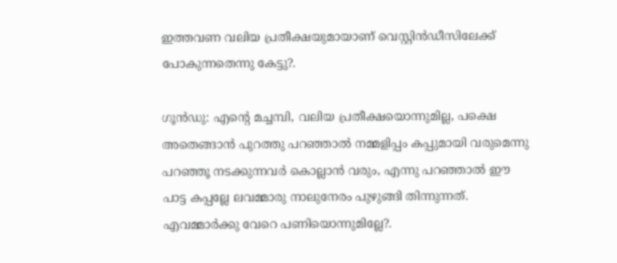ഇത്തവണ വലിയ പ്രതീക്ഷയുമായാണ്‌ വെസ്റ്റിന്‍ഡീസിലേക്ക്‌ പോകുന്നതെന്നു കേട്ടു?.

ഗൂന്‍ഡു: എന്റെ മച്ചമ്പി, വലിയ പ്രതീക്ഷയൊന്നുമില്ല, പക്ഷെ അതെങ്ങാന്‍ പുറത്തു പറഞ്ഞാല്‍ നമ്മളിപ്പം കപ്പുമായി വരുമെന്നു പറഞ്ഞൂ നടക്കുന്നവര്‍ കൊല്ലാന്‍ വരും, എന്നു പറഞ്ഞാല്‍ ഈ പാട്ട കപ്പല്ലേ ലവമ്മാരു നാലുനേരം പുഴുങ്ങി തിന്നുന്നത്‌. എവമ്മാര്‍ക്കു വേറെ പണിയൊന്നുമില്ലേ?.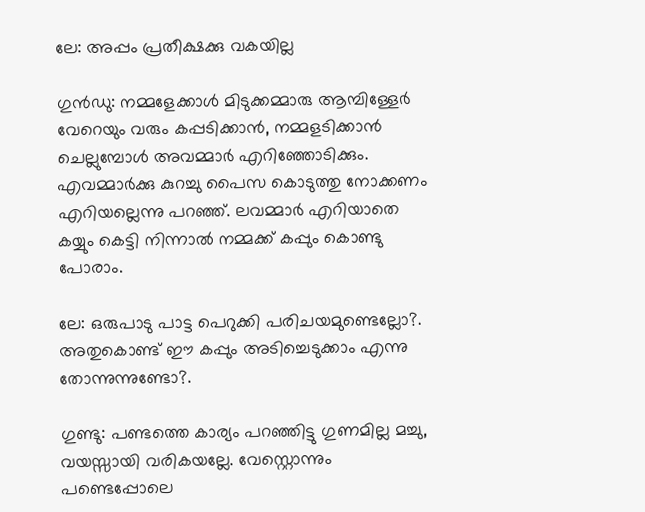ലേ: അപ്പം പ്രതീക്ഷക്കു വകയില്ല

ഗുന്‍ഡു: നമ്മളേക്കാള്‍ മിടുക്കമ്മാരു ആമ്പിള്ളേര്‍ വേറെയും വരും കപ്പടിക്കാന്‍, നമ്മളടിക്കാന്‍ ചെല്ലുമ്പോള്‍ അവമ്മാര്‍ എറിഞ്ഞോടിക്കും. എവമ്മാര്‍ക്കു കുറച്ചു പൈസ കൊടുത്തു നോക്കണം എറിയല്ലെന്നു പറഞ്ഞ്‌. ലവമ്മാര്‍ എറിയാതെ കയ്യും കെട്ടി നിന്നാല്‍ നമ്മക്ക്‌ കപ്പും കൊണ്ടു പോരാം.

ലേ: ഒരുപാടു പാട്ട പെറുക്കി പരിചയമുണ്ടെല്ലോ?. അതുകൊണ്ട്‌ ഈ കപ്പും അടിച്ചെടുക്കാം എന്നു തോന്നുന്നുണ്ടോ?.

ഗുണ്ടു: പണ്ടത്തെ കാര്യം പറഞ്ഞിട്ടു ഗുണമില്ല മച്ചു, വയസ്സായി വരികയല്ലേ. വേസ്റ്റൊന്നും പണ്ടെപ്പോലെ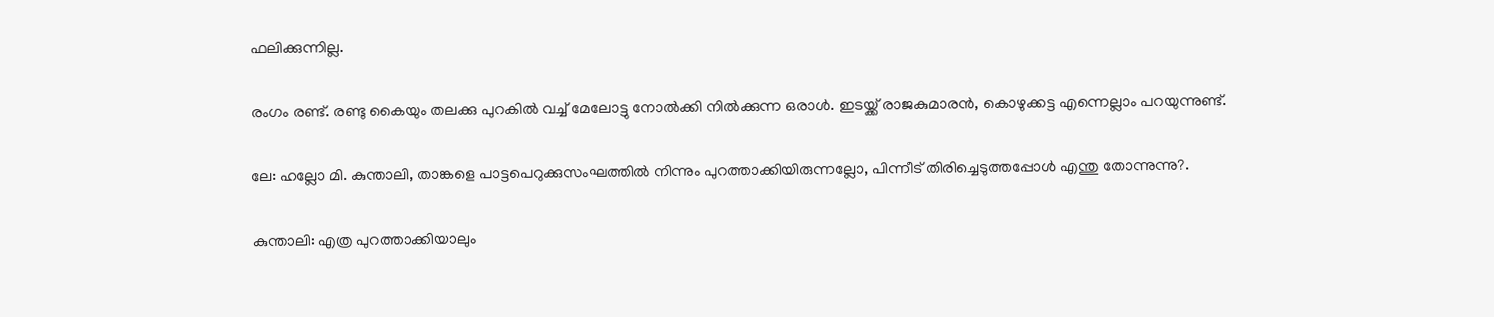ഫലിക്കുന്നില്ല.

രംഗം രണ്ട്‌. രണ്ടു കൈയും തലക്കു പുറകില്‍ വച്ച്‌ മേലോട്ടു നോല്‍ക്കി നില്‍ക്കുന്ന ഒരാള്‍. ഇടയ്ക്ക്‌ രാജകുമാരന്‍, കൊഴുക്കട്ട എന്നെല്ലാം പറയുന്നുണ്ട്‌.

ലേ: ഹല്ലോ മി. കുന്താലി, താങ്കളെ പാട്ടപെറുക്കുസംഘത്തില്‍ നിന്നും പുറത്താക്കിയിരുന്നല്ലോ, പിന്നീട്‌ തിരിച്ചെടുത്തപ്പോള്‍ എന്തു തോന്നുന്നു?.

കുന്താലി: എത്ര പുറത്താക്കിയാലും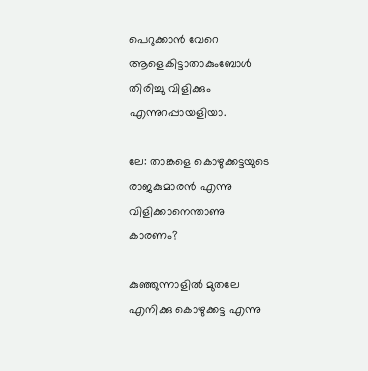പെറുക്കാന്‍ വേറെ ആളെകിട്ടാതാകുംബോള്‍ തിരിച്ചു വിളിക്കും എന്നുറപ്പായളിയാ.

ലേ: താങ്കളെ കൊഴുക്കട്ടയുടെ രാജകുമാരന്‍ എന്നു വിളിക്കാനെന്താണു കാരണം?

കുഞ്ഞുന്നാളില്‍ മുതലേ എനിക്കു കൊഴുക്കട്ട എന്നു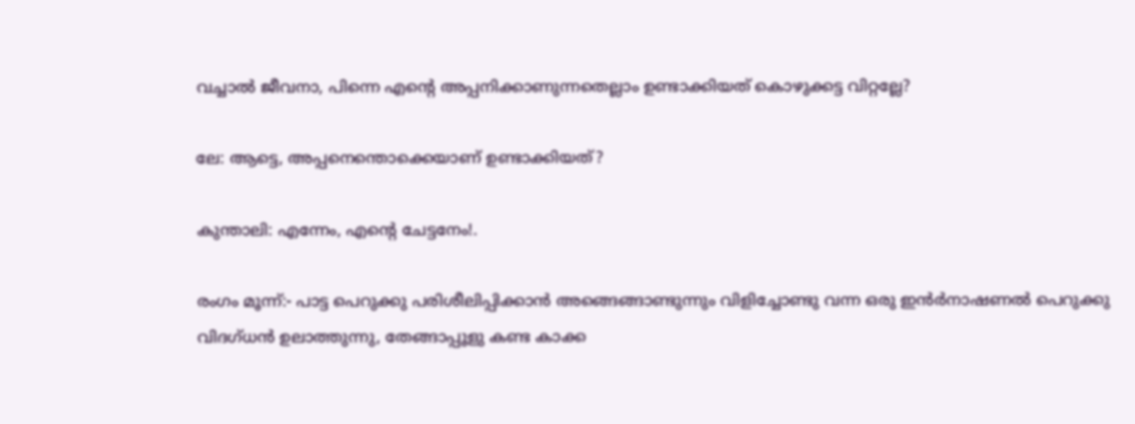വച്ചാല്‍ ജീവനാ, പിന്നെ എന്റെ അപ്പനിക്കാണുന്നതെല്ലാം ഉണ്ടാക്കിയത്‌ കൊഴുക്കട്ട വിറ്റല്ലേ?

ലേ: ആട്ടെ, അപ്പനെന്തൊക്കെയാണ്‌ ഉണ്ടാക്കിയത്‌?

കുന്താലി: എന്നേം, എന്റെ ചേട്ടനേം!.

രംഗം മൂന്ന്‌:- പാട്ട പെറുക്കു പരിശീലിപ്പിക്കാന്‍ അങ്ങെങ്ങാണ്ടുന്നും വിളിച്ചോണ്ടു വന്ന ഒരു ഇന്‍ര്‍നാഷണല്‍ പെറുക്കു വിദഗ്ധന്‍ ഉലാത്തുന്നു, തേങ്ങാപ്പൂളു കണ്ട കാക്ക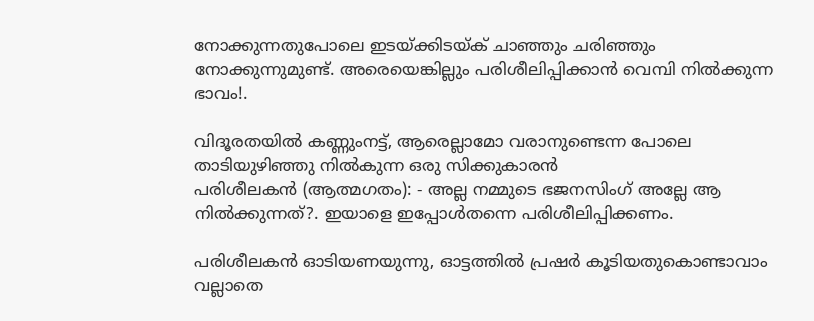നോക്കുന്നതുപോലെ ഇടയ്ക്കിടയ്ക്‌ ചാഞ്ഞും ചരിഞ്ഞും നോക്കുന്നുമുണ്ട്‌. അരെയെങ്കില്ലും പരിശീലിപ്പിക്കാന്‍ വെമ്പി നില്‍ക്കുന്ന ഭാവം!.

വിദൂരതയില്‍ കണ്ണുംനട്ട്‌, ആരെല്ലാമോ വരാനുണ്ടെന്ന പോലെ താടിയുഴിഞ്ഞു നില്‍കുന്ന ഒരു സിക്കുകാരന്‍
പരിശീലകന്‍ (ആത്മഗതം): - അല്ല നമ്മുടെ ഭജനസിംഗ്‌ അല്ലേ ആ നില്‍ക്കുന്നത്‌?. ഇയാളെ ഇപ്പോള്‍തന്നെ പരിശീലിപ്പിക്കണം.

പരിശീലകന്‍ ഓടിയണയുന്നു, ഓട്ടത്തില്‍ പ്രഷര്‍ കൂടിയതുകൊണ്ടാവാം വല്ലാതെ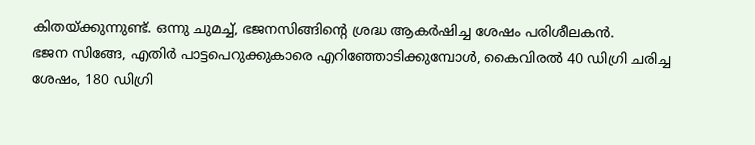കിതയ്ക്കുന്നുണ്ട്‌. ഒന്നു ചുമച്ച്‌, ഭജനസിങ്ങിന്റെ ശ്രദ്ധ ആകര്‍ഷിച്ച ശേഷം പരിശീലകന്‍.
ഭജന സിങ്ങേ, എതിര്‍ പാട്ടപെറുക്കുകാരെ എറിഞ്ഞോടിക്കുമ്പോള്‍, കൈവിരല്‍ 40 ഡിഗ്രി ചരിച്ച ശേഷം, 180 ഡിഗ്രി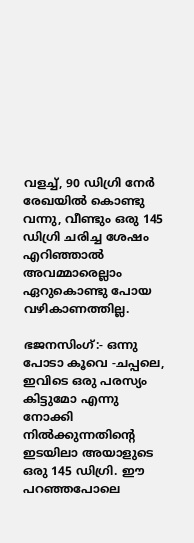വളച്ച്‌, 90 ഡിഗ്രി നേര്‍ രേഖയില്‍ കൊണ്ടു വന്നു, വീണ്ടും ഒരു 145 ഡിഗ്രി ചരിച്ച ശേഷം എറിഞ്ഞാല്‍ അവമ്മാരെല്ലാം ഏറുകൊണ്ടു പോയ വഴികാണത്തില്ല.

ഭജനസിംഗ്‌:- ഒന്നു പോടാ കൂവെ -ചപ്പലെ, ഇവിടെ ഒരു പരസ്യം കിട്ടുമോ എന്നു നോക്കി നില്‍ക്കുന്നതിന്റെ ഇടയിലാ അയാളുടെ ഒരു 145 ഡിഗ്രി. ഈ പറഞ്ഞപോലെ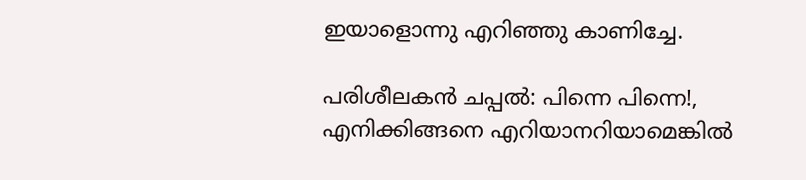ഇയാളൊന്നു എറിഞ്ഞു കാണിച്ചേ.

പരിശീലകന്‍ ചപ്പല്‍: പിന്നെ പിന്നെ!, എനിക്കിങ്ങനെ എറിയാനറിയാമെങ്കില്‍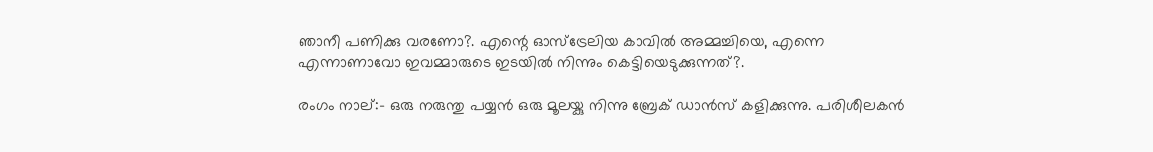ഞാനീ പണിക്കു വരണോ?. എന്റെ ഓസ്ട്രേലിയ കാവില്‍ അമ്മച്ചിയെ, എന്നെ എന്നാണാവോ ഇവമ്മാരുടെ ഇടയില്‍ നിന്നും കെട്ടിയെടുക്കുന്നത്‌?.

രംഗം നാല്‌:- ഒരു നരുന്തു പയ്യന്‍ ഒരു മൂലയ്കു നിന്നു ബ്രേക്‌ ഡാന്‍സ്‌ കളിക്കുന്നു. പരിശീലകന്‍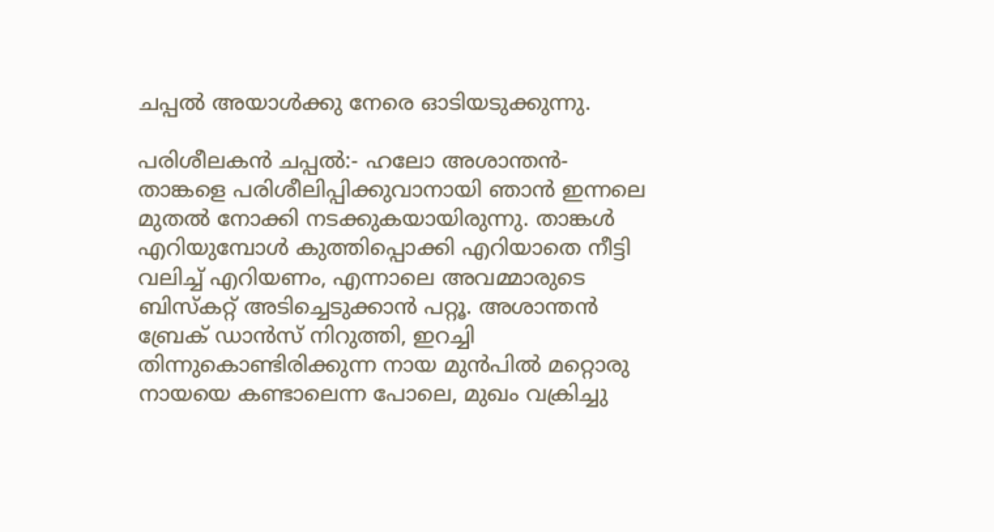ചപ്പല്‍ അയാള്‍ക്കു നേരെ ഓടിയടുക്കുന്നു.

പരിശീലകന്‍ ചപ്പല്‍:- ഹലോ അശാന്തന്‍- താങ്കളെ പരിശീലിപ്പിക്കുവാനായി ഞാന്‍ ഇന്നലെ മുതല്‍ നോക്കി നടക്കുകയായിരുന്നു. താങ്കള്‍ എറിയുമ്പോള്‍ കുത്തിപ്പൊക്കി എറിയാതെ നീട്ടി വലിച്ച്‌ എറിയണം, എന്നാലെ അവമ്മാരുടെ ബിസ്കറ്റ്‌ അടിച്ചെടുക്കാന്‍ പറ്റൂ. അശാന്തന്‍ ബ്രേക്‌ ഡാന്‍സ്‌ നിറുത്തി, ഇറച്ചി തിന്നുകൊണ്ടിരിക്കുന്ന നായ മുന്‍പില്‍ മറ്റൊരു നായയെ കണ്ടാലെന്ന പോലെ, മുഖം വക്രിച്ചു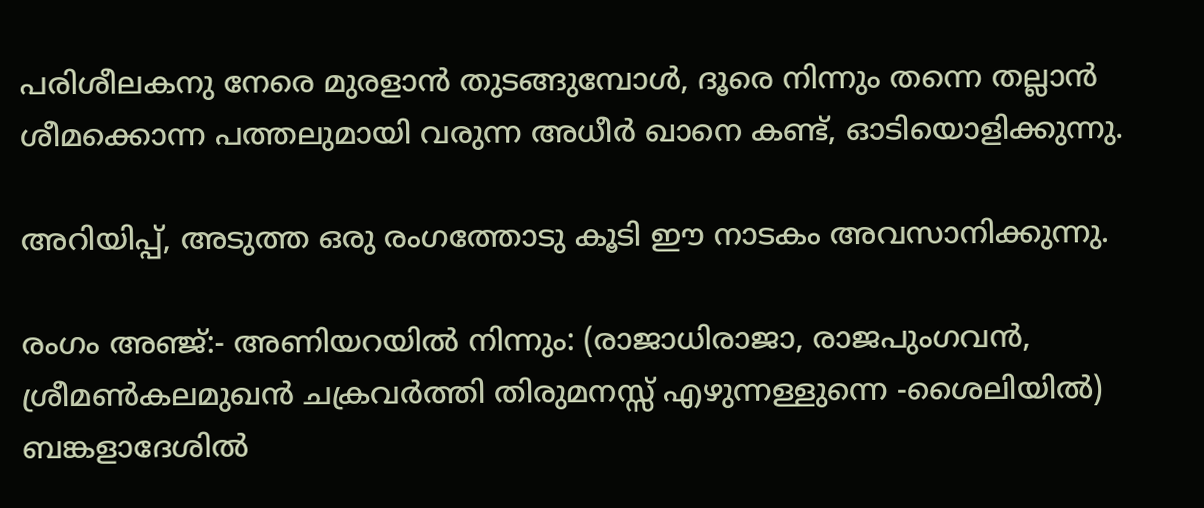പരിശീലകനു നേരെ മുരളാന്‍ തുടങ്ങുമ്പോള്‍, ദൂരെ നിന്നും തന്നെ തല്ലാന്‍ ശീമക്കൊന്ന പത്തലുമായി വരുന്ന അധീര്‍ ഖാനെ കണ്ട്‌, ഓടിയൊളിക്കുന്നു.

അറിയിപ്പ്‌, അടുത്ത ഒരു രംഗത്തോടു കൂടി ഈ നാടകം അവസാനിക്കുന്നു.

രംഗം അഞ്ജ്‌:- അണിയറയില്‍ നിന്നും: (രാജാധിരാജാ, രാജപുംഗവന്‍, ശ്രീമണ്‍കലമുഖന്‍ ചക്രവര്‍ത്തി തിരുമനസ്സ്‌ എഴുന്നള്ളുന്നെ -ശൈലിയില്‍)
ബങ്കളാദേശില്‍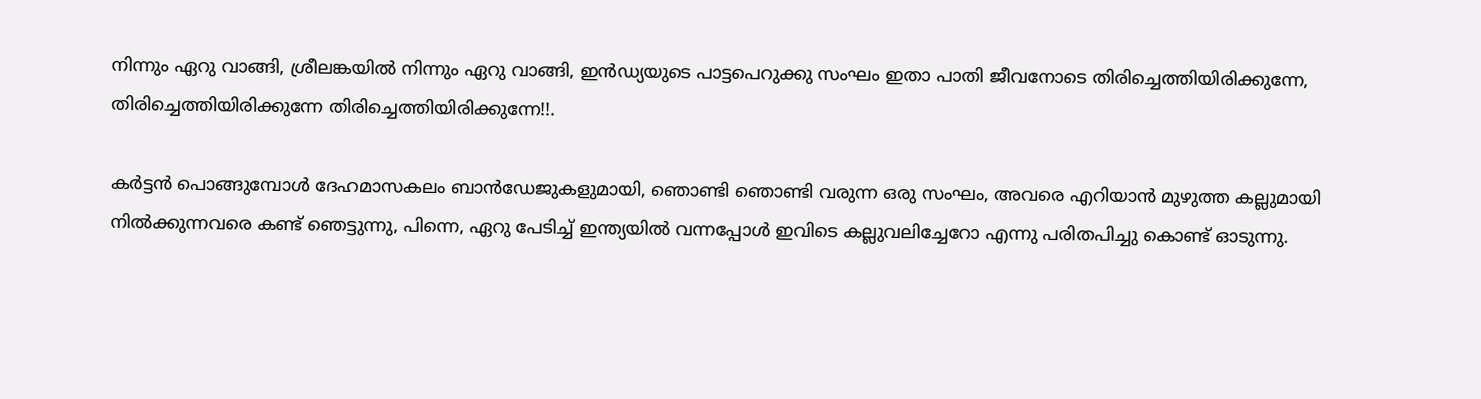നിന്നും ഏറു വാങ്ങി, ശ്രീലങ്കയില്‍ നിന്നും ഏറു വാങ്ങി, ഇന്‍ഡ്യയുടെ പാട്ടപെറുക്കു സംഘം ഇതാ പാതി ജീവനോടെ തിരിച്ചെത്തിയിരിക്കുന്നേ, തിരിച്ചെത്തിയിരിക്കുന്നേ തിരിച്ചെത്തിയിരിക്കുന്നേ!!.

കര്‍ട്ടന്‍ പൊങ്ങുമ്പോള്‍ ദേഹമാസകലം ബാന്‍ഡേജുകളുമായി, ഞൊണ്ടി ഞൊണ്ടി വരുന്ന ഒരു സംഘം, അവരെ എറിയാന്‍ മുഴുത്ത കല്ലുമായി നില്‍ക്കുന്നവരെ കണ്ട്‌ ഞെട്ടുന്നു, പിന്നെ, ഏറു പേടിച്ച്‌ ഇന്ത്യയില്‍ വന്നപ്പോള്‍ ഇവിടെ കല്ലുവലിച്ചേറോ എന്നു പരിതപിച്ചു കൊണ്ട്‌ ഓടുന്നു.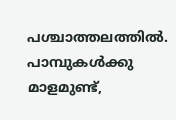പശ്ചാത്തലത്തില്‍.
പാമ്പുകള്‍ക്കു മാളമുണ്ട്‌,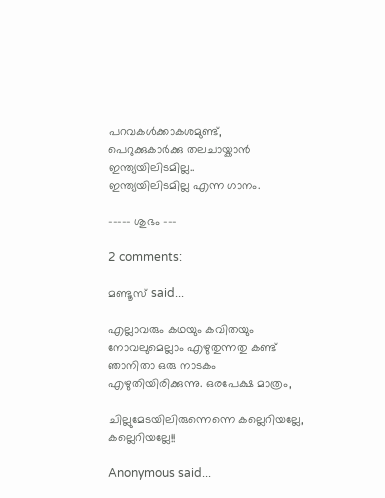പറവകള്‍ക്കാകശമുണ്ട്‌,
പെറുക്കുകാര്‍ക്കു തലചായ്കാന്‍ ഇന്ത്യയിലിടമില്ല..
ഇന്ത്യയിലിടമില്ല എന്ന ഗാനം.

----- ശുഭം ---

2 comments:

മണ്ടൂസ് said...

എല്ലാവരും കഥയും കവിതയും നോവലുമെല്ലാം എഴുതുന്നതു കണ്ട് ഞാനിതാ ഒരു നാടകം എഴുതിയിരിക്കുന്നു. ഒരപേക്ഷ മാത്രം,

ചില്ലുമേടയിലിരുന്നെന്നെ കല്ലെറിയല്ലേ, കല്ലെറിയല്ലേ!!

Anonymous said...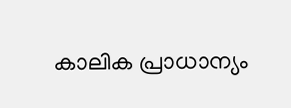കാലിക പ്രാധാന്യം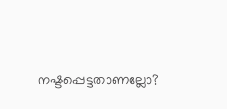നഷ്ടപ്പെട്ടതാണല്ലോ?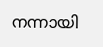നന്നായി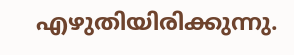എഴുതിയിരിക്കുന്നു.